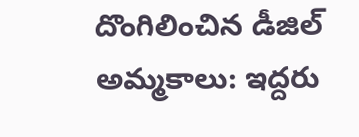దొంగిలించిన డీజిల్ అమ్మకాలు: ఇద్దరు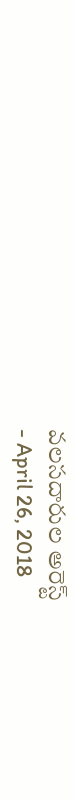వలసదారుల అరెస్ట్
- April 26, 2018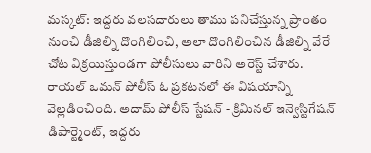మస్కట్: ఇద్దరు వలసదారులు తాము పనిచేస్తున్న ప్రాంతం నుంచి డీజిల్ని దొంగిలించి, అలా దొంగిలించిన డీజిల్ని వేరే చోట విక్రయిస్తుండగా పోలీసులు వారిని అరెస్ట్ చేశారు. రాయల్ ఒమన్ పోలీస్ ఓ ప్రకటనలో ఈ విషయాన్ని వెల్లడించింది. అదామ్ పోలీస్ స్టేషన్ - క్రిమినల్ ఇన్వెస్టిగేషన్ డిపార్ట్మెంట్, ఇద్దరు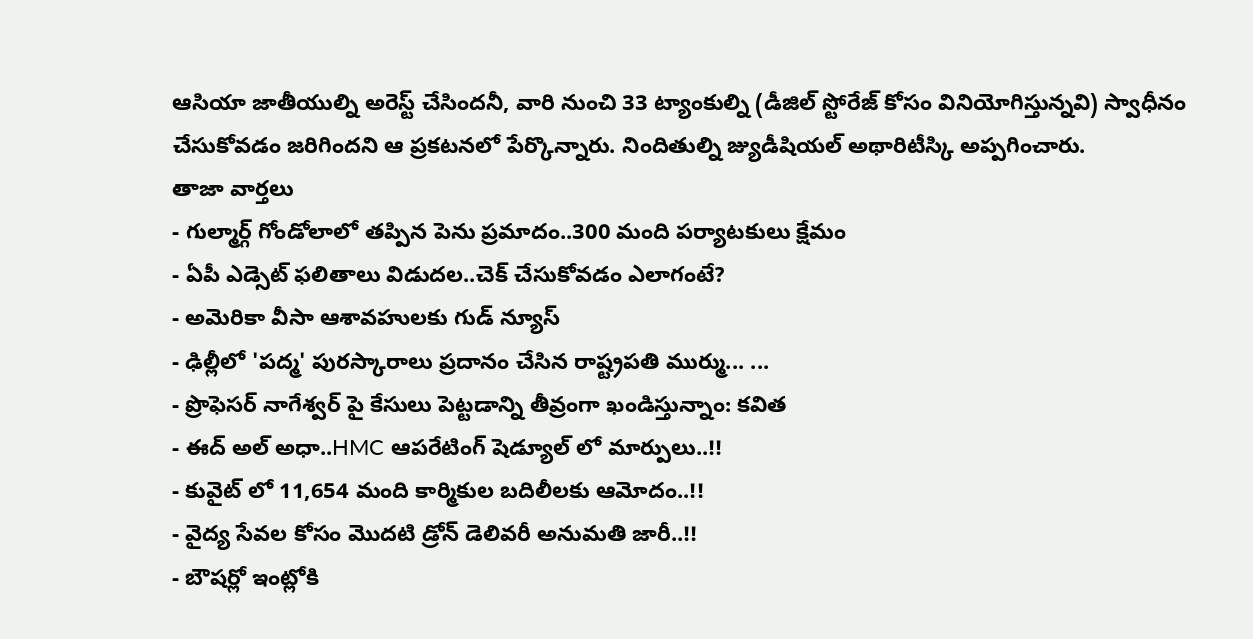ఆసియా జాతీయుల్ని అరెస్ట్ చేసిందనీ, వారి నుంచి 33 ట్యాంకుల్ని (డీజిల్ స్టోరేజ్ కోసం వినియోగిస్తున్నవి) స్వాధీనం చేసుకోవడం జరిగిందని ఆ ప్రకటనలో పేర్కొన్నారు. నిందితుల్ని జ్యుడీషియల్ అథారిటీస్కి అప్పగించారు.
తాజా వార్తలు
- గుల్మార్గ్ గోండోలాలో తప్పిన పెను ప్రమాదం..300 మంది పర్యాటకులు క్షేమం
- ఏపీ ఎడ్సెట్ ఫలితాలు విడుదల..చెక్ చేసుకోవడం ఎలాగంటే?
- అమెరికా వీసా ఆశావహులకు గుడ్ న్యూస్
- ఢిల్లీలో 'పద్మ' పురస్కారాలు ప్రదానం చేసిన రాష్ట్రపతి ముర్ము... ...
- ప్రొఫెసర్ నాగేశ్వర్ పై కేసులు పెట్టడాన్ని తీవ్రంగా ఖండిస్తున్నాం: కవిత
- ఈద్ అల్ అధా..HMC ఆపరేటింగ్ షెడ్యూల్ లో మార్పులు..!!
- కువైట్ లో 11,654 మంది కార్మికుల బదిలీలకు ఆమోదం..!!
- వైద్య సేవల కోసం మొదటి డ్రోన్ డెలివరీ అనుమతి జారీ..!!
- బౌషర్లో ఇంట్లోకి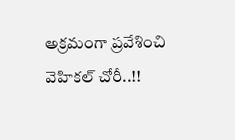అక్రమంగా ప్రవేశించి వెహికల్ చోరీ..!!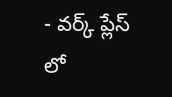- వర్క్ ప్లేస్ లో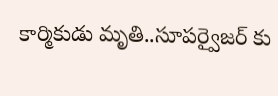కార్మికుడు మృతి..సూపర్వైజర్ కు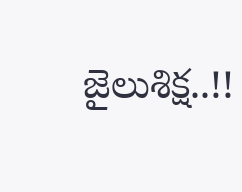జైలుశిక్ష..!!